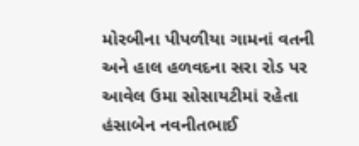મોરબીના પીપળીયા ગામનાં વતની અને હાલ હળવદના સરા રોડ પર આવેલ ઉમા સોસાયટીમાં રહેતા હંસાબેન નવનીતભાઈ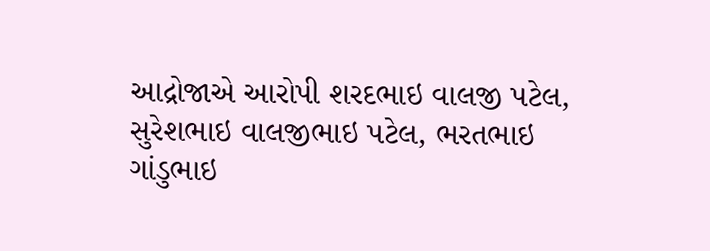આદ્રોજાએ આરોપી શરદભાઇ વાલજી પટેલ, સુરેશભાઇ વાલજીભાઇ પટેલ, ભરતભાઇ ગાંડુભાઇ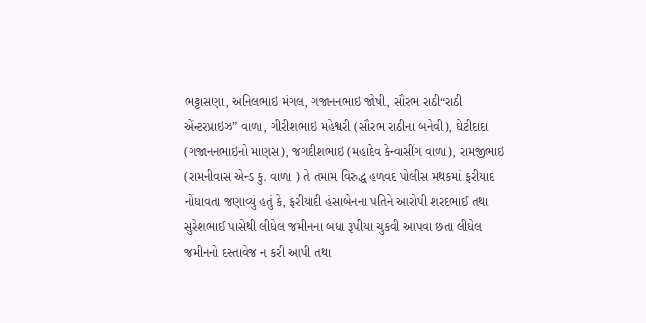ભટ્ટાસણા, અનિલભાઇ મંગલ, ગજાનનભાઇ જોષી, સૌરભ રાઠી“રાઠી એંન્ટરપ્રાઇઝ” વાળા, ગીરીશભાઇ મહેશ્વરી (સૌરભ રાઠીના બનેવી), ઘેટીદાદા (ગજાનનભાઇનો માણસ), જગદીશભાઇ (મહાદેવ કેન્વાસીંગ વાળા), રામજીભાઇ (રામનીવાસ એન્ડ કુ. વાળા ) તે તમામ વિરુદ્ધ હળવદ પોલીસ મથકમાં ફરીયાદ નોંધાવતા જણાવ્યું હતું કે, ફરીયાદી હંસાબેનના પતિને આરોપી શરદભાઈ તથા સુરેશભાઈ પાસેથી લીધેલ જમીનના બધા રૂપીયા ચુકવી આપવા છતા લીધેલ જમીનનો દસ્તાવેજ ન કરી આપી તથા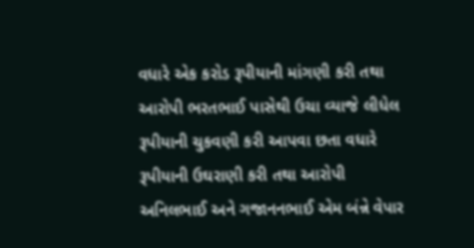વધારે એક કરોડ રૂપીયાની માંગણી કરી તથા આરોપી ભરતભાઈ પાસેથી ઉચા વ્યાજે લીધેલ રૂપીયાની ચુકવણી કરી આપવા છતા વધારે રૂપીયાની ઉઘરાણી કરી તથા આરોપી અનિલભાઈ અને ગજાનનભાઈ એમ બંન્ને વેપાર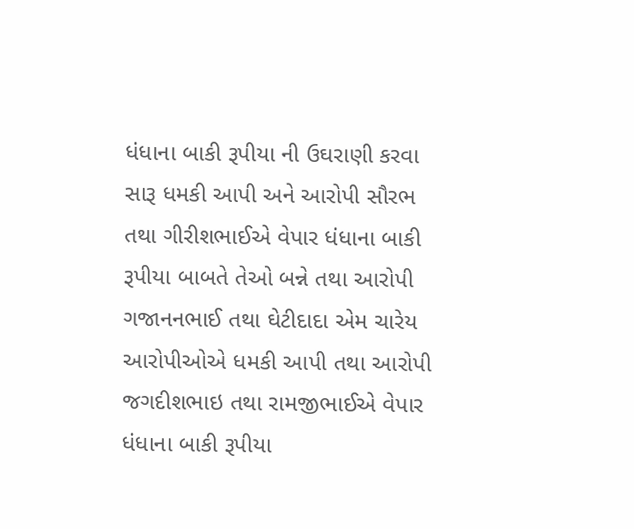ધંધાના બાકી રૂપીયા ની ઉઘરાણી કરવા સારૂ ધમકી આપી અને આરોપી સૌરભ તથા ગીરીશભાઈએ વેપાર ધંધાના બાકી રૂપીયા બાબતે તેઓ બન્ને તથા આરોપી ગજાનનભાઈ તથા ઘેટીદાદા એમ ચારેય આરોપીઓએ ધમકી આપી તથા આરોપી જગદીશભાઇ તથા રામજીભાઈએ વેપાર ધંધાના બાકી રૂપીયા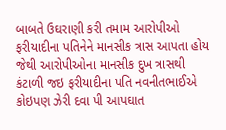બાબતે ઉઘરાણી કરી તમામ આરોપીઓ ફરીયાદીના પતિનેને માનસીક ત્રાસ આપતા હોય જેથી આરોપીઓના માનસીક દુખ ત્રાસથી કંટાળી જઇ ફરીયાદીના પતિ નવનીતભાઈએ કોઇપણ ઝેરી દવા પી આપઘાત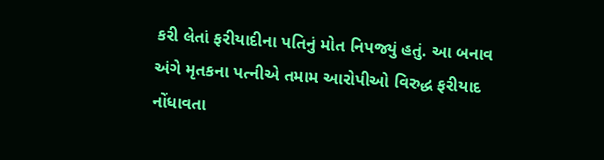કરી લેતાં ફરીયાદીના પતિનું મોત નિપજ્યું હતું. આ બનાવ અંગે મૃતકના પત્નીએ તમામ આરોપીઓ વિરુદ્ધ ફરીયાદ નોંધાવતા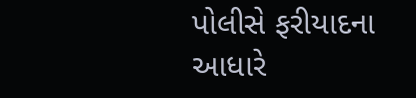પોલીસે ફરીયાદના આધારે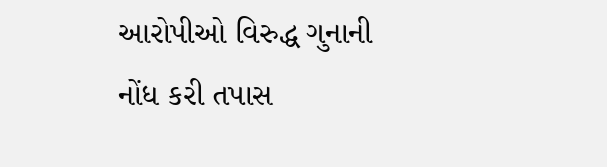આરોપીઓ વિરુદ્ધ ગુનાની નોંધ કરી તપાસ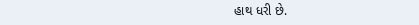હાથ ધરી છે.